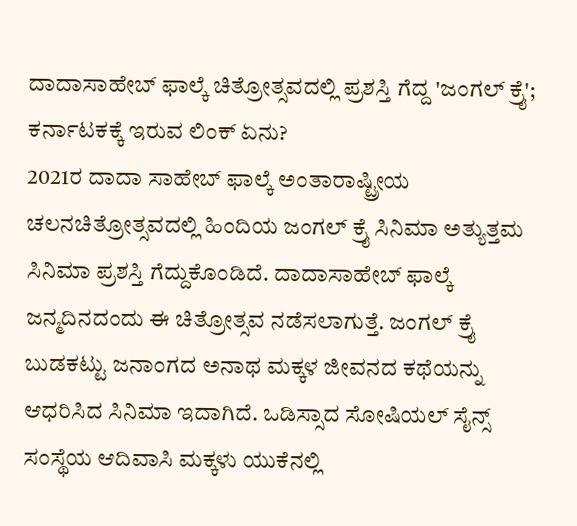ದಾದಾಸಾಹೇಬ್ ಫಾಲ್ಕೆ ಚಿತ್ರೋತ್ಸವದಲ್ಲಿ ಪ್ರಶಸ್ತಿ ಗೆದ್ದ 'ಜಂಗಲ್ ಕ್ರೈ'; ಕರ್ನಾಟಕಕ್ಕೆ ಇರುವ ಲಿಂಕ್ ಏನು?
2021ರ ದಾದಾ ಸಾಹೇಬ್ ಫಾಲ್ಕೆ ಅಂತಾರಾಷ್ಟ್ರೀಯ ಚಲನಚಿತ್ರೋತ್ಸವದಲ್ಲಿ ಹಿಂದಿಯ ಜಂಗಲ್ ಕ್ರೈ ಸಿನಿಮಾ ಅತ್ಯುತ್ತಮ ಸಿನಿಮಾ ಪ್ರಶಸ್ತಿ ಗೆದ್ದುಕೊಂಡಿದೆ. ದಾದಾಸಾಹೇಬ್ ಫಾಲ್ಕೆ ಜನ್ಮದಿನದಂದು ಈ ಚಿತ್ರೋತ್ಸವ ನಡೆಸಲಾಗುತ್ತೆ. ಜಂಗಲ್ ಕ್ರೈ ಬುಡಕಟ್ಟು ಜನಾಂಗದ ಅನಾಥ ಮಕ್ಕಳ ಜೀವನದ ಕಥೆಯನ್ನು ಆಧರಿಸಿದ ಸಿನಿಮಾ ಇದಾಗಿದೆ. ಒಡಿಸ್ಸಾದ ಸೋಷಿಯಲ್ ಸೈನ್ಸ್ ಸಂಸ್ಥೆಯ ಆದಿವಾಸಿ ಮಕ್ಕಳು ಯುಕೆನಲ್ಲಿ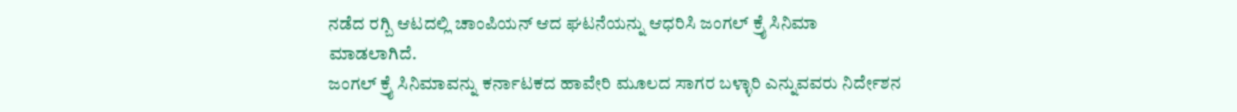ನಡೆದ ರಗ್ಬಿ ಆಟದಲ್ಲಿ ಚಾಂಪಿಯನ್ ಆದ ಘಟನೆಯನ್ನು ಆಧರಿಸಿ ಜಂಗಲ್ ಕ್ರೈ ಸಿನಿಮಾ ಮಾಡಲಾಗಿದೆ.
ಜಂಗಲ್ ಕ್ರೈ ಸಿನಿಮಾವನ್ನು ಕರ್ನಾಟಕದ ಹಾವೇರಿ ಮೂಲದ ಸಾಗರ ಬಳ್ಳಾರಿ ಎನ್ನುವವರು ನಿರ್ದೇಶನ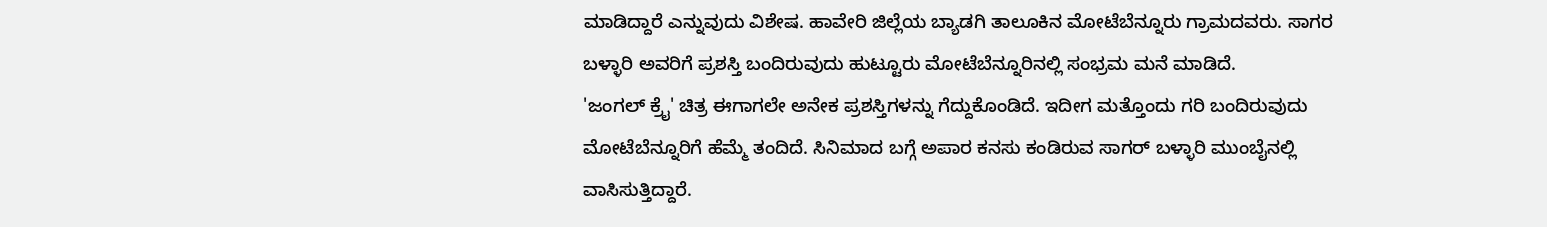ಮಾಡಿದ್ದಾರೆ ಎನ್ನುವುದು ವಿಶೇಷ. ಹಾವೇರಿ ಜಿಲ್ಲೆಯ ಬ್ಯಾಡಗಿ ತಾಲೂಕಿನ ಮೋಟೆಬೆನ್ನೂರು ಗ್ರಾಮದವರು. ಸಾಗರ ಬಳ್ಳಾರಿ ಅವರಿಗೆ ಪ್ರಶಸ್ತಿ ಬಂದಿರುವುದು ಹುಟ್ಟೂರು ಮೋಟೆಬೆನ್ನೂರಿನಲ್ಲಿ ಸಂಭ್ರಮ ಮನೆ ಮಾಡಿದೆ.
'ಜಂಗಲ್ ಕ್ರೈ' ಚಿತ್ರ ಈಗಾಗಲೇ ಅನೇಕ ಪ್ರಶಸ್ತಿಗಳನ್ನು ಗೆದ್ದುಕೊಂಡಿದೆ. ಇದೀಗ ಮತ್ತೊಂದು ಗರಿ ಬಂದಿರುವುದು ಮೋಟೆಬೆನ್ನೂರಿಗೆ ಹೆಮ್ಮೆ ತಂದಿದೆ. ಸಿನಿಮಾದ ಬಗ್ಗೆ ಅಪಾರ ಕನಸು ಕಂಡಿರುವ ಸಾಗರ್ ಬಳ್ಳಾರಿ ಮುಂಬೈನಲ್ಲಿ ವಾಸಿಸುತ್ತಿದ್ದಾರೆ.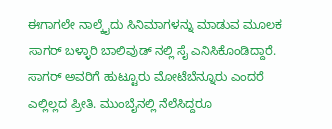ಈಗಾಗಲೇ ನಾಲ್ಕೈದು ಸಿನಿಮಾಗಳನ್ನು ಮಾಡುವ ಮೂಲಕ ಸಾಗರ್ ಬಳ್ಳಾರಿ ಬಾಲಿವುಡ್ ನಲ್ಲಿ ಸೈ ಎನಿಸಿಕೊಂಡಿದ್ದಾರೆ. ಸಾಗರ್ ಅವರಿಗೆ ಹುಟ್ಟೂರು ಮೋಟೆಬೆನ್ನೂರು ಎಂದರೆ ಎಲ್ಲಿಲ್ಲದ ಪ್ರೀತಿ. ಮುಂಬೈನಲ್ಲಿ ನೆಲೆಸಿದ್ದರೂ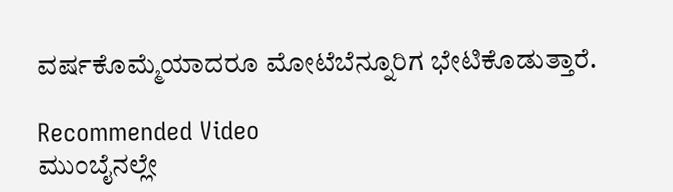ವರ್ಷಕೊಮ್ಮೆಯಾದರೂ ಮೋಟೆಬೆನ್ನೂರಿಗ ಭೇಟಿಕೊಡುತ್ತಾರೆ.

Recommended Video
ಮುಂಬೈನಲ್ಲೇ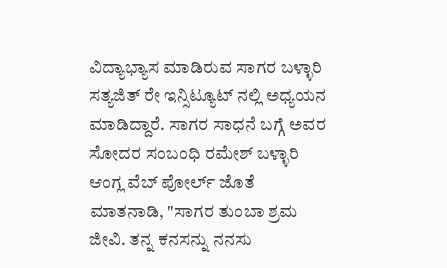ವಿದ್ಯಾಭ್ಯಾಸ ಮಾಡಿರುವ ಸಾಗರ ಬಳ್ಳಾರಿ ಸತ್ಯಜಿತ್ ರೇ ಇನ್ಸಿಟ್ಯೂಟ್ ನಲ್ಲಿ ಅಧ್ಯಯನ ಮಾಡಿದ್ದಾರೆ. ಸಾಗರ ಸಾಧನೆ ಬಗ್ಗೆ ಅವರ ಸೋದರ ಸಂಬಂಧಿ ರಮೇಶ್ ಬಳ್ಳಾರಿ ಆಂಗ್ಲ ವೆಬ್ ಪೋರ್ಲ್ ಜೊತೆ ಮಾತನಾಡಿ, "ಸಾಗರ ತುಂಬಾ ಶ್ರಮ ಜೀವಿ. ತನ್ನ ಕನಸನ್ನು ನನಸು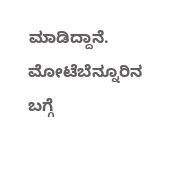ಮಾಡಿದ್ದಾನೆ. ಮೋಟೆಬೆನ್ನೂರಿನ ಬಗ್ಗೆ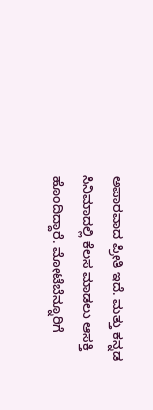ಅಪಾರವಾದ ಪ್ರೀತಿ ಇದೆ. ಮತ್ತು ಕನ್ನಡ ಸಿನಿಮಾದಲ್ಲಿ ಕೆಲಸ ಮಾಡಲು ಆಸಕ್ತಿ ಹೊಂದಿದ್ದಾರೆ. ಮೋಟೆಬೆನ್ನೂರಿಗೆ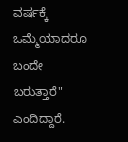ವರ್ಷಕ್ಕೆ ಒಮ್ಮೆಯಾದರೂ ಬಂದೇ ಬರುತ್ತಾರೆ" ಎಂದಿದ್ದಾರೆ.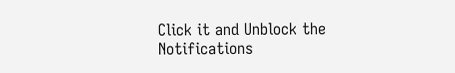Click it and Unblock the Notifications